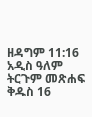ዘዳግም 11:16 አዲስ ዓለም ትርጉም መጽሐፍ ቅዱስ 16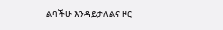ልባችሁ እንዳይታለልና ዞር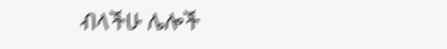ብላችሁ ሌሎች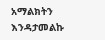አማልክትን እንዳታመልኩ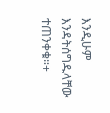እንዲሁም እንዳትሰግዱላቸው ተጠንቀቁ።+